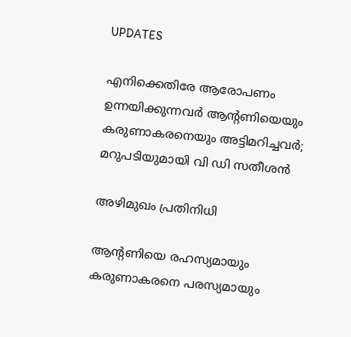UPDATES

എനിക്കെതിരേ ആരോപണം ഉന്നയിക്കുന്നവര്‍ ആന്റണിയെയും കരുണാകരനെയും അട്ടിമറിച്ചവര്‍; മറുപടിയുമായി വി ഡി സതീശന്‍

അഴിമുഖം പ്രതിനിധി

ആന്റണിയെ രഹസ്യമായും കരുണാകരനെ പരസ്യമായും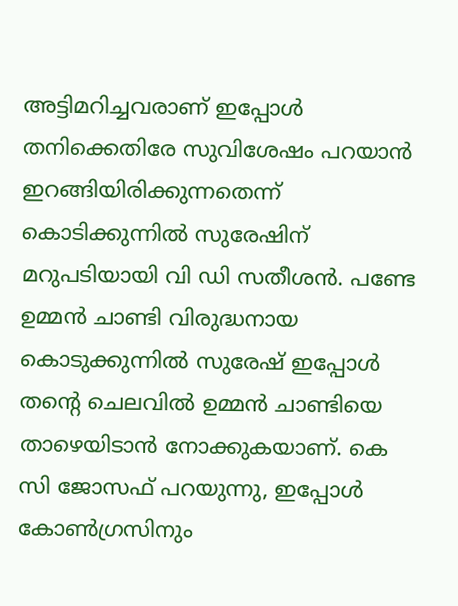അട്ടിമറിച്ചവരാണ്‌ ഇപ്പോള്‍ തനിക്കെതിരേ സുവിശേഷം പറയാന്‍ ഇറങ്ങിയിരിക്കുന്നതെന്ന് കൊടിക്കുന്നില്‍ സുരേഷിന് മറുപടിയായി വി ഡി സതീശന്‍. പണ്ടേ ഉമ്മന്‍ ചാണ്ടി വിരുദ്ധനായ കൊടുക്കുന്നില്‍ സുരേഷ് ഇപ്പോള്‍ തന്റെ ചെലവില്‍ ഉമ്മന്‍ ചാണ്ടിയെ താഴെയിടാന്‍ നോക്കുകയാണ്. കെ സി ജോസഫ് പറയുന്നു, ഇപ്പോള്‍ കോണ്‍ഗ്രസിനും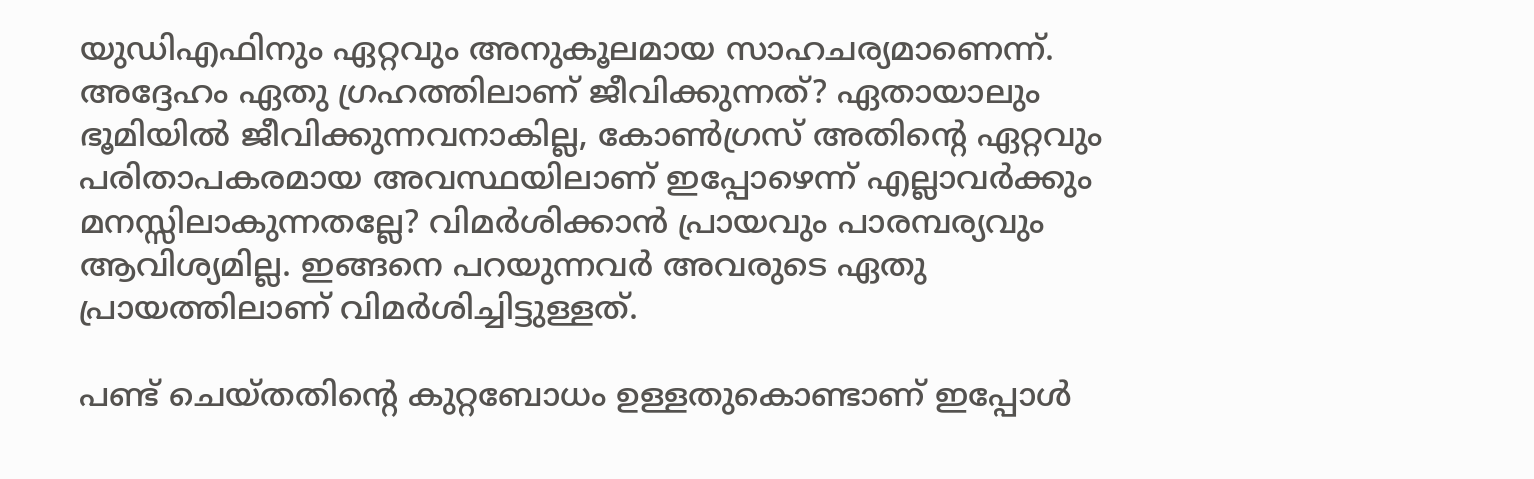യുഡിഎഫിനും ഏറ്റവും അനുകൂലമായ സാഹചര്യമാണെന്ന്. അദ്ദേഹം ഏതു ഗ്രഹത്തിലാണ് ജീവിക്കുന്നത്? ഏതായാലും ഭൂമിയില്‍ ജീവിക്കുന്നവനാകില്ല, കോണ്‍ഗ്രസ് അതിന്റെ ഏറ്റവും പരിതാപകരമായ അവസ്ഥയിലാണ് ഇപ്പോഴെന്ന് എല്ലാവര്‍ക്കും മനസ്സിലാകുന്നതല്ലേ? വിമര്‍ശിക്കാന്‍ പ്രായവും പാരമ്പര്യവും ആവിശ്യമില്ല. ഇങ്ങനെ പറയുന്നവര്‍ അവരുടെ ഏതു പ്രായത്തിലാണ് വിമര്‍ശിച്ചിട്ടുള്ളത്.

പണ്ട് ചെയ്തതിന്റെ കുറ്റബോധം ഉള്ളതുകൊണ്ടാണ് ഇപ്പോള്‍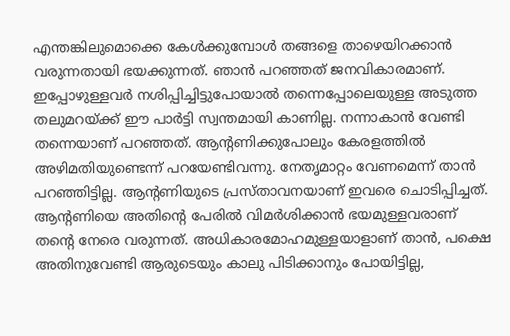എന്തങ്കിലുമൊക്കെ കേള്‍ക്കുമ്പോള്‍ തങ്ങളെ താഴെയിറക്കാന്‍ വരുന്നതായി ഭയക്കുന്നത്. ഞാന്‍ പറഞ്ഞത് ജനവികാരമാണ്. ഇപ്പോഴുള്ളവര്‍ നശിപ്പിച്ചിട്ടുപോയാല്‍ തന്നെപ്പോലെയുള്ള അടുത്ത തലുമറയ്ക്ക് ഈ പാര്‍ട്ടി സ്വന്തമായി കാണില്ല. നന്നാകാന്‍ വേണ്ടി തന്നെയാണ് പറഞ്ഞത്. ആന്റണിക്കുപോലും കേരളത്തില്‍ അഴിമതിയുണ്ടെന്ന് പറയേണ്ടിവന്നു. നേതൃമാറ്റം വേണമെന്ന് താന്‍ പറഞ്ഞിട്ടില്ല. ആന്റണിയുടെ പ്രസ്താവനയാണ് ഇവരെ ചൊടിപ്പിച്ചത്. ആന്റണിയെ അതിന്റെ പേരില്‍ വിമര്‍ശിക്കാന്‍ ഭയമുള്ളവരാണ് തന്റെ നേരെ വരുന്നത്. അധികാരമോഹമുള്ളയാളാണ് താന്‍, പക്ഷെ അതിനുവേണ്ടി ആരുടെയും കാലു പിടിക്കാനും പോയിട്ടില്ല,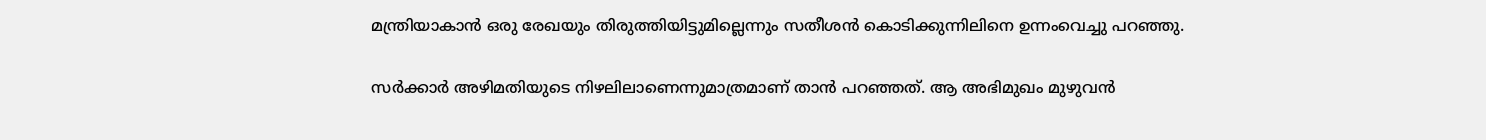മന്ത്രിയാകാന്‍ ഒരു രേഖയും തിരുത്തിയിട്ടുമില്ലെന്നും സതീശന്‍ കൊടിക്കുന്നിലിനെ ഉന്നംവെച്ചു പറഞ്ഞു.

സര്‍ക്കാര്‍ അഴിമതിയുടെ നിഴലിലാണെന്നുമാത്രമാണ് താന്‍ പറഞ്ഞത്. ആ അഭിമുഖം മുഴുവന്‍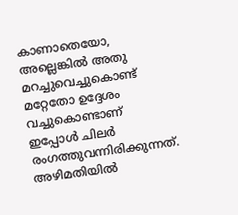കാണാതെയോ, അല്ലെങ്കില്‍ അതു മറച്ചുവെച്ചുകൊണ്ട് മറ്റേതോ ഉദ്ദേശം വച്ചുകൊണ്ടാണ് ഇപ്പോള്‍ ചിലര്‍ രംഗത്തുവന്നിരിക്കുന്നത്. അഴിമതിയില്‍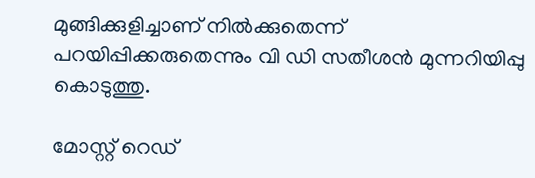മുങ്ങിക്കുളിച്ചാണ് നില്‍ക്കുതെന്ന് പറയിപ്പിക്കരുതെന്നും വി ഡി സതീശന്‍ മുന്നറിയിപ്പു കൊടുത്തു.

മോസ്റ്റ് റെഡ്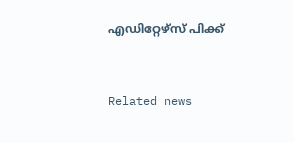എഡിറ്റേഴ്സ് പിക്ക്


Related news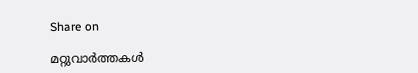Share on

മറ്റുവാര്‍ത്തകള്‍